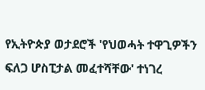የኢትዮጵያ ወታደሮች 'የህወሓት ተዋጊዎችን ፍለጋ ሆስፒታል መፈተሻቸው' ተነገረ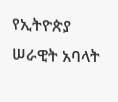የኢትዮጵያ ሠራዊት አባላት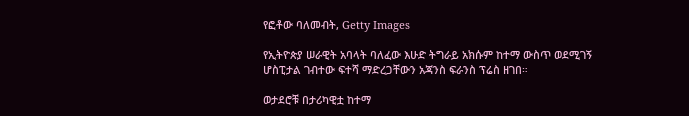የፎቶው ባለመብት, Getty Images

የኢትዮጵያ ሠራዊት አባላት ባለፈው እሁድ ትግራይ አክሱም ከተማ ውስጥ ወደሚገኝ ሆስፒታል ገብተው ፍተሻ ማድረጋቸውን አጃንስ ፍራንስ ፕሬስ ዘገበ።

ወታደሮቹ በታሪካዊቷ ከተማ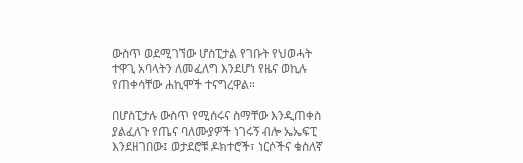ውስጥ ወደሚገኘው ሆስፒታል የገቡት የህወሓት ተዋጊ አባላትን ለመፈለግ እንደሆነ የዜና ወኪሉ የጠቀሳቸው ሐኪሞች ተናግረዋል።

በሆስፒታሉ ውስጥ የሚሰሩና ስማቸው እንዲጠቀስ ያልፈለጉ የጤና ባለሙያዎች ነገሩኝ ብሎ ኤኤፍፒ እንደዘገበው፤ ወታደሮቹ ዶክተሮች፣ ነርሶችና ቁስለኛ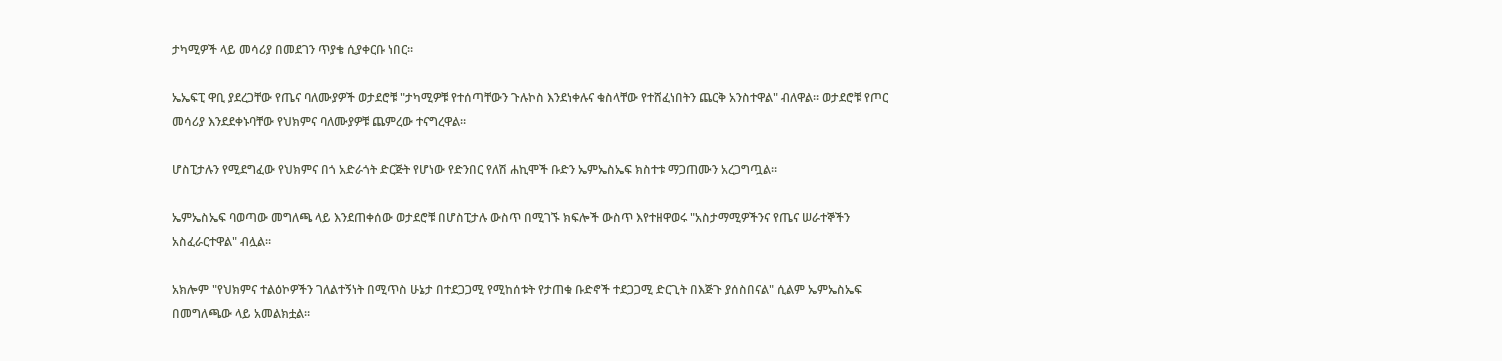ታካሚዎች ላይ መሳሪያ በመደገን ጥያቄ ሲያቀርቡ ነበር።

ኤኤፍፒ ዋቢ ያደረጋቸው የጤና ባለሙያዎች ወታደሮቹ "ታካሚዎቹ የተሰጣቸውን ጉሉኮስ እንደነቀሉና ቁስላቸው የተሸፈነበትን ጨርቅ አንስተዋል" ብለዋል። ወታደሮቹ የጦር መሳሪያ እንደደቀኑባቸው የህክምና ባለሙያዎቹ ጨምረው ተናግረዋል።

ሆስፒታሉን የሚደግፈው የህክምና በጎ አድራጎት ድርጅት የሆነው የድንበር የለሽ ሐኪሞች ቡድን ኤምኤስኤፍ ክስተቱ ማጋጠሙን አረጋግጧል።

ኤምኤስኤፍ ባወጣው መግለጫ ላይ እንደጠቀሰው ወታደሮቹ በሆስፒታሉ ውስጥ በሚገኙ ክፍሎች ውስጥ እየተዘዋወሩ "አስታማሚዎችንና የጤና ሠራተኞችን አስፈራርተዋል" ብሏል።

አክሎም "የህክምና ተልዕኮዎችን ገለልተኝነት በሚጥስ ሁኔታ በተደጋጋሚ የሚከሰቱት የታጠቁ ቡድኖች ተደጋጋሚ ድርጊት በእጅጉ ያሰስበናል" ሲልም ኤምኤስኤፍ በመግለጫው ላይ አመልክቷል።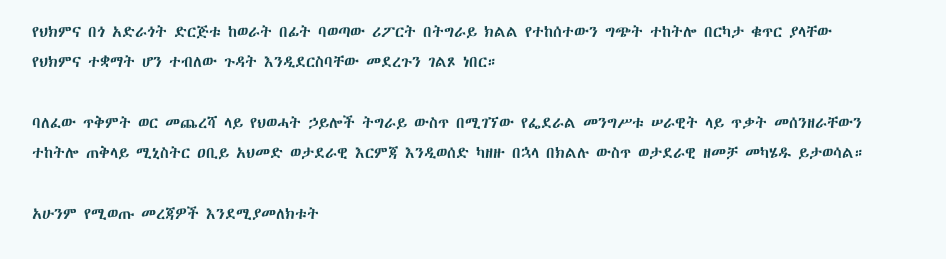የህክምና በጎ አድራጎት ድርጅቱ ከወራት በፊት ባወጣው ሪፖርት በትግራይ ክልል የተከሰተውን ግጭት ተከትሎ በርካታ ቁጥር ያላቸው የህክምና ተቋማት ሆን ተብለው ጉዳት እንዲደርስባቸው መደረጉን ገልጾ ነበር።

ባለፈው ጥቅምት ወር መጨረሻ ላይ የህወሓት ኃይሎች ትግራይ ውስጥ በሚገኘው የፌደራል መንግሥቱ ሠራዊት ላይ ጥቃት መሰንዘራቸውን ተከትሎ ጠቅላይ ሚኒስትር ዐቢይ አህመድ ወታደራዊ እርምጃ እንዲወሰድ ካዘዙ በኋላ በክልሉ ውስጥ ወታደራዊ ዘመቻ መካሄዱ ይታወሳል።

አሁንም የሚወጡ መረጃዎች እንደሚያመለክቱት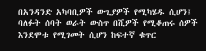በአንዳንድ አካባቢዎች ውጊያዎች የሚካሄዱ ሲሆን፤ ባለፉት ሰባት ወራት ውስጥ በሺዎች የሚቆጠሩ ሰዎች እንደሞቱ የሚገመት ሲሆን ከፍተኛ ቁጥር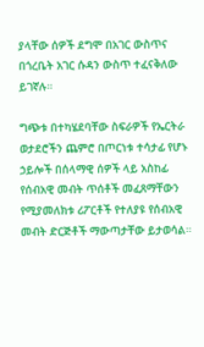ያላቸው ሰዎች ደግሞ በአገር ውስጥና በጎረቤት አገር ሱዳን ውስጥ ተፈናቅለው ይገኛሉ።

ግጭቱ በተካሄደባቸው ስፍራዎች የኤርትራ ወታደሮችን ጨምሮ በጦርነቱ ተሳታፊ የሆኑ ኃይሎች በሰላማዊ ሰዎች ላይ አስከፊ የሰብአዊ መብት ጥሰቶች መፈጸማቸውን የሚያመለክቱ ሪፖርቶች የተለያዩ የሰብአዊ መብት ድርጅቶች ማውጣታቸው ይታወሳል።